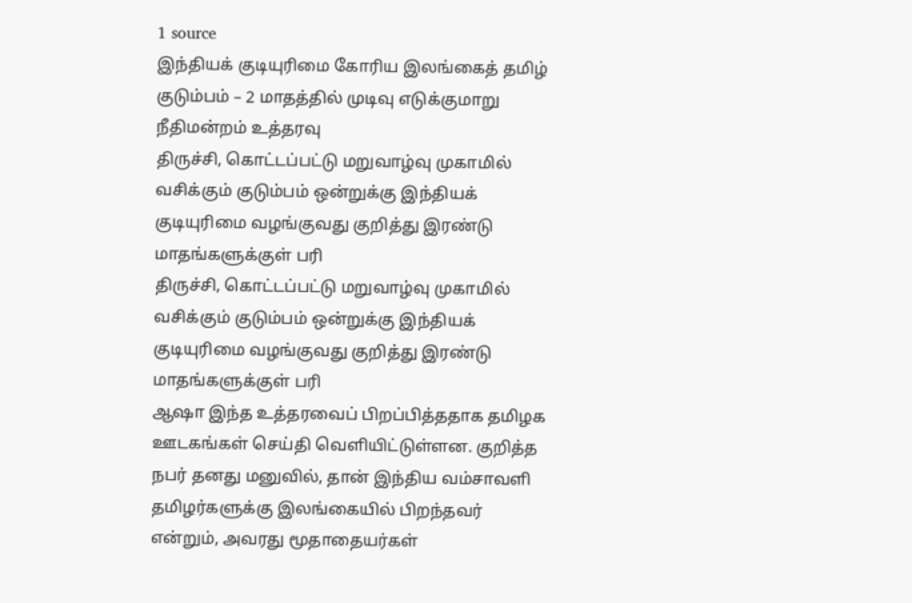1 source
இந்தியக் குடியுரிமை கோரிய இலங்கைத் தமிழ் குடும்பம் – 2 மாதத்தில் முடிவு எடுக்குமாறு நீதிமன்றம் உத்தரவு
திருச்சி, கொட்டப்பட்டு மறுவாழ்வு முகாமில் வசிக்கும் குடும்பம் ஒன்றுக்கு இந்தியக் குடியுரிமை வழங்குவது குறித்து இரண்டு மாதங்களுக்குள் பரி
திருச்சி, கொட்டப்பட்டு மறுவாழ்வு முகாமில் வசிக்கும் குடும்பம் ஒன்றுக்கு இந்தியக் குடியுரிமை வழங்குவது குறித்து இரண்டு மாதங்களுக்குள் பரி
ஆஷா இந்த உத்தரவைப் பிறப்பித்ததாக தமிழக ஊடகங்கள் செய்தி வெளியிட்டுள்ளன. குறித்த நபர் தனது மனுவில், தான் இந்திய வம்சாவளி தமிழர்களுக்கு இலங்கையில் பிறந்தவர் என்றும், அவரது மூதாதையர்கள்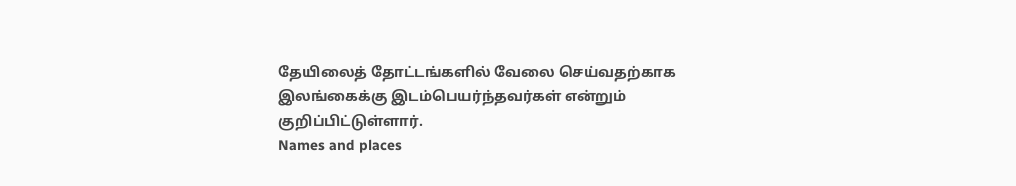தேயிலைத் தோட்டங்களில் வேலை செய்வதற்காக இலங்கைக்கு இடம்பெயர்ந்தவர்கள் என்றும் குறிப்பிட்டுள்ளார்.
Names and places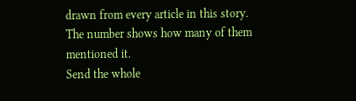drawn from every article in this story. The number shows how many of them mentioned it.
Send the whole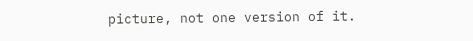picture, not one version of it.